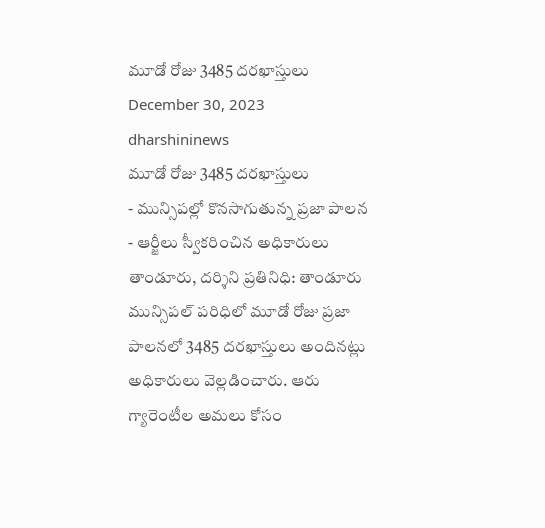మూడో రోజు 3485 దరఖాస్తులు
December 30, 2023
dharshininews
మూడో రోజు 3485 దరఖాస్తులు
- మున్సిపల్లో కొనసాగుతున్న ప్రజా పాలన
- ఆర్జీలు స్వీకరించిన అధికారులు
తాండూరు, దర్శిని ప్రతినిధి: తాండూరు మున్సిపల్ పరిధిలో మూడో రోజు ప్రజా పాలనలో 3485 దరఖాస్తులు అందినట్లు అధికారులు వెల్లడించారు. ఆరు గ్యారెంటీల అమలు కోసం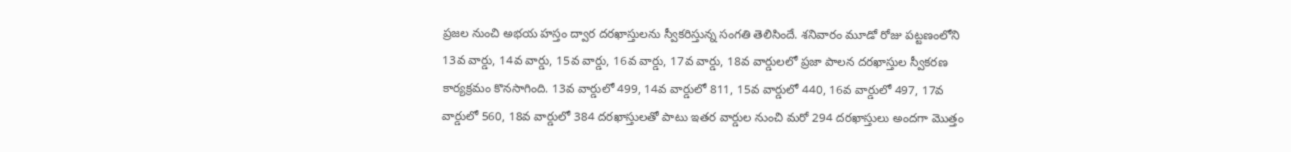ప్రజల నుంచి అభయ హస్తం ద్వార దరఖాస్తులను స్వీకరిస్తున్న సంగతి తెలిసిందే. శనివారం మూడో రోజు పట్టణంలోని 13వ వార్డు, 14వ వార్డు, 15వ వార్డు, 16వ వార్డు, 17వ వార్డు, 18వ వార్డులలో ప్రజా పాలన దరఖాస్తుల స్వీకరణ కార్యక్రమం కొనసాగింది. 13వ వార్డులో 499, 14వ వార్డులో 811, 15వ వార్డులో 440, 16వ వార్డులో 497, 17వ వార్డులో 560, 18వ వార్డులో 384 దరఖాస్తులతో పాటు ఇతర వార్డుల నుంచి మరో 294 దరఖాస్తులు అందగా మొత్తం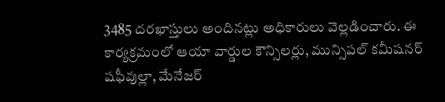3485 దరఖాస్తులు అందినట్లు అధికారులు వెల్లడించారు. ఈ కార్యక్రమంలో ఆయా వార్డుల కౌన్సిలర్లు, మున్సిపల్ కమీషనర్ షఫీవుల్లా, మేనేజర్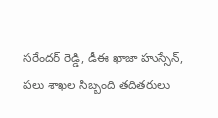సరేందర్ రెడ్డి, డీఈ ఖాజా హుస్సేన్, పలు శాఖల సిబ్బంది తదితరులు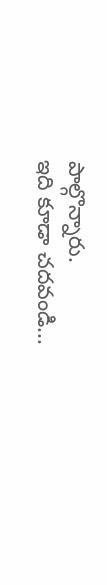పాల్గొన్నారు.
ఇది కూడా చదవండి...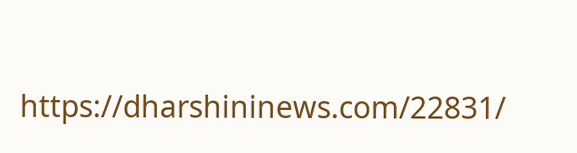https://dharshininews.com/22831/